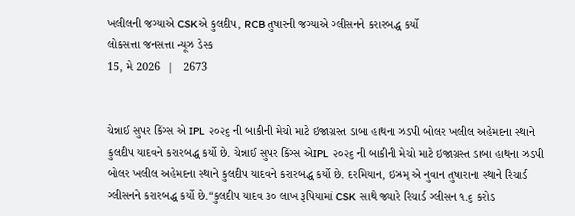ખલીલની જગ્યાએ CSKએ કુલદીપ, RCB તુષારની જગ્યાએ ગ્લીસનને કરારબદ્ધ કર્યો
લોકસત્તા જનસત્તા ન્યૂઝ ડેસ્ક
15, મે 2026  |   2673


ચેન્નાઈ સુપર કિંગ્સ એ IPL  ૨૦૨૬ ની બાકીની મેચો માટે ઇજાગ્રસ્ત ડાબા હાથના ઝડપી બોલર ખલીલ અહેમદના સ્થાને કુલદીપ યાદવને કરારબદ્ધ કર્યો છે. ચેન્નાઈ સુપર કિંગ્સ એIPL  ૨૦૨૬ ની બાકીની મેચો માટે ઇજાગ્રસ્ત ડાબા હાથના ઝડપી બોલર ખલીલ અહેમદના સ્થાને કુલદીપ યાદવને કરારબદ્ધ કર્યો છે. દરમિયાન, ઇઝ્રમ્ એ નુવાન તુષારાના સ્થાને રિચાર્ડ ગ્લીસનને કરારબદ્ધ કર્યો છે.“કુલદીપ યાદવ ૩૦ લાખ રૂપિયામાં CSK  સાથે જ્યારે રિચાર્ડ ગ્લીસન ૧.૬ કરોડ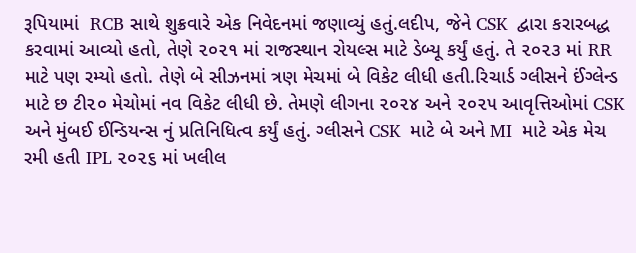રૂપિયામાં  RCB સાથે શુક્રવારે એક નિવેદનમાં જણાવ્યું હતું.લદીપ, જેને CSK  દ્વારા કરારબદ્ધ કરવામાં આવ્યો હતો, તેણે ૨૦૨૧ માં રાજસ્થાન રોયલ્સ માટે ડેબ્યૂ કર્યું હતું. તે ૨૦૨૩ માં RR  માટે પણ રમ્યો હતો. તેણે બે સીઝનમાં ત્રણ મેચમાં બે વિકેટ લીધી હતી.રિચાર્ડ ગ્લીસને ઈંગ્લેન્ડ માટે છ ટી૨૦ મેચોમાં નવ વિકેટ લીધી છે. તેમણે લીગના ૨૦૨૪ અને ૨૦૨૫ આવૃત્તિઓમાં CSK  અને મુંબઈ ઈન્ડિયન્સ નું પ્રતિનિધિત્વ કર્યું હતું. ગ્લીસને CSK  માટે બે અને MI  માટે એક મેચ રમી હતી IPL ૨૦૨૬ માં ખલીલ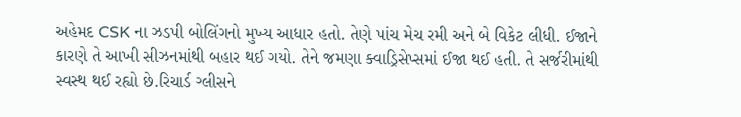અહેમદ CSK ના ઝડપી બોલિંગનો મુખ્ય આધાર હતો. તેણે પાંચ મેચ રમી અને બે વિકેટ લીધી. ઈજાને કારણે તે આખી સીઝનમાંથી બહાર થઈ ગયો. તેને જમણા ક્વાડ્રિસેપ્સમાં ઈજા થઈ હતી. તે સર્જરીમાંથી સ્વસ્થ થઈ રહ્યો છે.રિચાર્ડ ગ્લીસને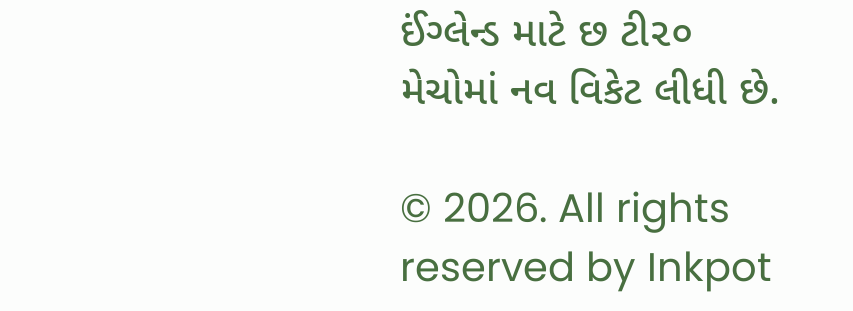ઈંગ્લેન્ડ માટે છ ટી૨૦ મેચોમાં નવ વિકેટ લીધી છે.

© 2026. All rights reserved by Inkpot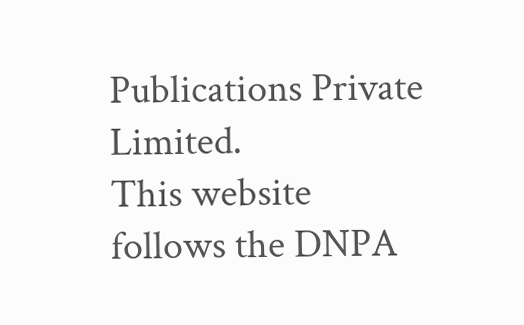Publications Private Limited.
This website follows the DNPA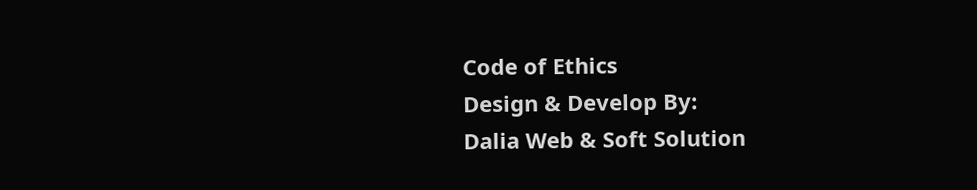Code of Ethics
Design & Develop By:
Dalia Web & Soft Solution